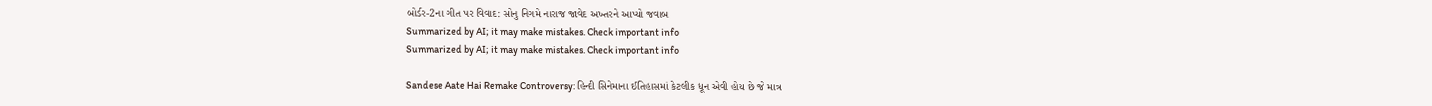બોર્ડર-2ના ગીત પર વિવાદ: સોનુ નિગમે નારાજ જાવેદ અખ્તરને આપ્યો જવાબ
Summarized by AI; it may make mistakes. Check important info
Summarized by AI; it may make mistakes. Check important info

Sandese Aate Hai Remake Controversy: હિન્દી સિનેમાના ઈતિહાસમાં કેટલીક ધૂન એવી હોય છે જે માત્ર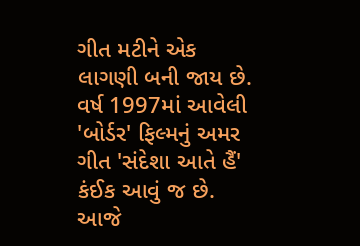ગીત મટીને એક લાગણી બની જાય છે. વર્ષ 1997માં આવેલી 'બોર્ડર' ફિલ્મનું અમર ગીત 'સંદેશા આતે હૈં' કંઈક આવું જ છે. આજે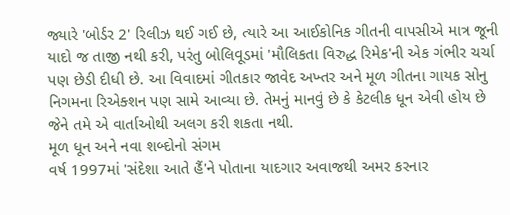જ્યારે 'બોર્ડર 2' રિલીઝ થઈ ગઈ છે, ત્યારે આ આઈકોનિક ગીતની વાપસીએ માત્ર જૂની યાદો જ તાજી નથી કરી, પરંતુ બોલિવૂડમાં 'મૌલિકતા વિરુદ્ધ રિમેક'ની એક ગંભીર ચર્ચા પણ છેડી દીધી છે. આ વિવાદમાં ગીતકાર જાવેદ અખ્તર અને મૂળ ગીતના ગાયક સોનુ નિગમના રિએક્શન પણ સામે આવ્યા છે. તેમનું માનવું છે કે કેટલીક ધૂન એવી હોય છે જેને તમે એ વાર્તાઓથી અલગ કરી શકતા નથી.
મૂળ ધૂન અને નવા શબ્દોનો સંગમ
વર્ષ 1997માં 'સંદેશા આતે હૈં'ને પોતાના યાદગાર અવાજથી અમર કરનાર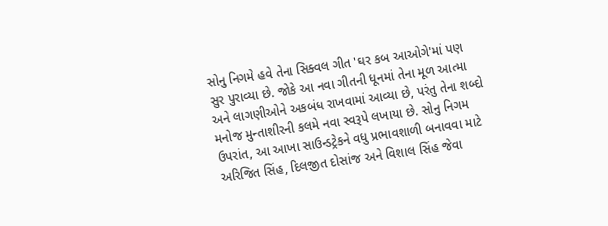સોનુ નિગમે હવે તેના સિક્વલ ગીત 'ઘર કબ આઓગે'માં પણ સુર પુરાવ્યા છે. જોકે આ નવા ગીતની ધૂનમાં તેના મૂળ આત્મા અને લાગણીઓને અકબંધ રાખવામાં આવ્યા છે, પરંતુ તેના શબ્દો મનોજ મુન્તાશીરની કલમે નવા સ્વરૂપે લખાયા છે. સોનુ નિગમ ઉપરાંત, આ આખા સાઉન્ડટ્રેકને વધુ પ્રભાવશાળી બનાવવા માટે અરિજિત સિંહ, દિલજીત દોસાંજ અને વિશાલ સિંહ જેવા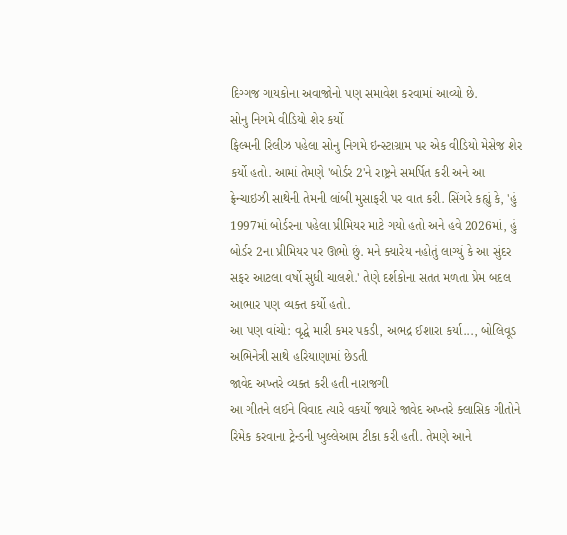દિગ્ગજ ગાયકોના અવાજોનો પણ સમાવેશ કરવામાં આવ્યો છે.
સોનુ નિગમે વીડિયો શેર કર્યો
ફિલ્મની રિલીઝ પહેલા સોનુ નિગમે ઇન્સ્ટાગ્રામ પર એક વીડિયો મેસેજ શેર કર્યો હતો. આમાં તેમણે 'બોર્ડર 2'ને રાષ્ટ્રને સમર્પિત કરી અને આ ફ્રેન્ચાઇઝી સાથેની તેમની લાંબી મુસાફરી પર વાત કરી. સિંગરે કહ્યું કે, 'હું 1997માં બોર્ડરના પહેલા પ્રીમિયર માટે ગયો હતો અને હવે 2026માં, હું બોર્ડર 2ના પ્રીમિયર પર ઊભો છું. મને ક્યારેય નહોતું લાગ્યું કે આ સુંદર સફર આટલા વર્ષો સુધી ચાલશે.' તેણે દર્શકોના સતત મળતા પ્રેમ બદલ આભાર પણ વ્યક્ત કર્યો હતો.
આ પણ વાંચો: વૃદ્ધે મારી કમર પકડી, અભદ્ર ઈશારા કર્યા..., બોલિવૂડ અભિનેત્રી સાથે હરિયાણામાં છેડતી
જાવેદ અખ્તરે વ્યક્ત કરી હતી નારાજગી
આ ગીતને લઈને વિવાદ ત્યારે વકર્યો જ્યારે જાવેદ અખ્તરે ક્લાસિક ગીતોને રિમેક કરવાના ટ્રેન્ડની ખુલ્લેઆમ ટીકા કરી હતી. તેમણે આને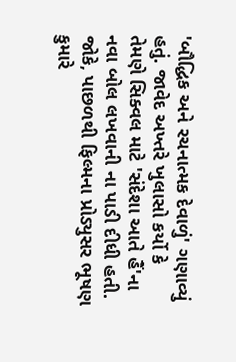'બૌદ્ધિક અને રચનાત્મક દેવાળું' ગણાવ્યું હતું. જાવેદ અખ્તરે ખુલાસો કર્યો કે તેમણે સિક્વલ માટે 'સંદેશા આતે હૈં'ના નવા બોલ લખવાની ના પાડી દીધી હતી. જોકે, પાછળથી ફિલ્મના પ્રોડ્યુસર ભૂષણ કુમારે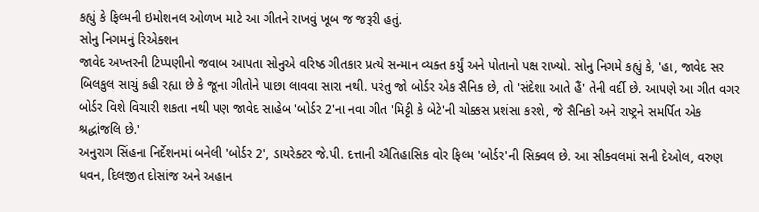કહ્યું કે ફિલ્મની ઇમોશનલ ઓળખ માટે આ ગીતને રાખવું ખૂબ જ જરૂરી હતું.
સોનુ નિગમનું રિએક્શન
જાવેદ અખ્તરની ટિપ્પણીનો જવાબ આપતા સોનુએ વરિષ્ઠ ગીતકાર પ્રત્યે સન્માન વ્યક્ત કર્યું અને પોતાનો પક્ષ રાખ્યો. સોનુ નિગમે કહ્યું કે, 'હા, જાવેદ સર બિલકુલ સાચું કહી રહ્યા છે કે જૂના ગીતોને પાછા લાવવા સારા નથી. પરંતુ જો બોર્ડર એક સૈનિક છે, તો 'સંદેશા આતે હૈં' તેની વર્દી છે. આપણે આ ગીત વગર બોર્ડર વિશે વિચારી શકતા નથી પણ જાવેદ સાહેબ 'બોર્ડર 2'ના નવા ગીત 'મિટ્ટી કે બેટે'ની ચોક્કસ પ્રશંસા કરશે, જે સૈનિકો અને રાષ્ટ્રને સમર્પિત એક શ્રદ્ધાંજલિ છે.'
અનુરાગ સિંહના નિર્દેશનમાં બનેલી 'બોર્ડર 2', ડાયરેક્ટર જે.પી. દત્તાની ઐતિહાસિક વોર ફિલ્મ 'બોર્ડર'ની સિક્વલ છે. આ સીક્વલમાં સની દેઓલ, વરુણ ધવન, દિલજીત દોસાંજ અને અહાન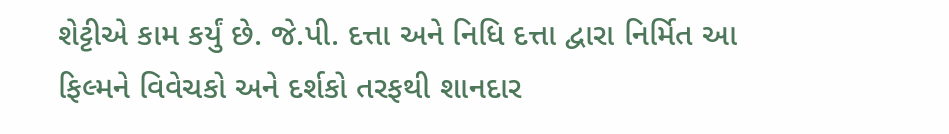શેટ્ટીએ કામ કર્યું છે. જે.પી. દત્તા અને નિધિ દત્તા દ્વારા નિર્મિત આ ફિલ્મને વિવેચકો અને દર્શકો તરફથી શાનદાર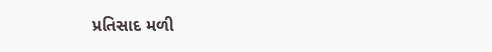પ્રતિસાદ મળી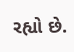રહ્યો છે.